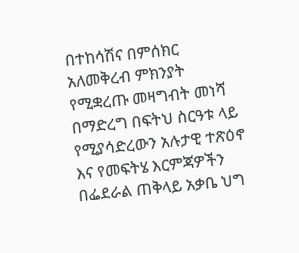በተከሳሽና በምሰክር አለመቅረብ ምክንያት የሚቋረጡ መዛግብት መነሻ በማድረግ በፍትህ ስርዓቱ ላይ የሚያሳድረውን አሉታዊ ተጽዕኖ እና የመፍትሄ እርምጃዎችን በፌደራል ጠቅላይ አቃቤ ህግ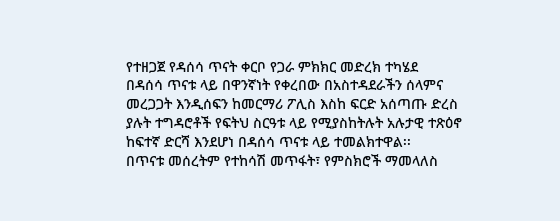የተዘጋጀ የዳሰሳ ጥናት ቀርቦ የጋራ ምክክር መድረክ ተካሄደ
በዳሰሳ ጥናቱ ላይ በዋንኛነት የቀረበው በአስተዳደራችን ሰላምና መረጋጋት እንዲሰፍን ከመርማሪ ፖሊስ እስከ ፍርድ አሰጣጡ ድረስ ያሉት ተግዳሮቶች የፍትህ ስርዓቱ ላይ የሚያስከትሉት አሉታዊ ተጽዕኖ ከፍተኛ ድርሻ እንደሆነ በዳሰሳ ጥናቱ ላይ ተመልክተዋል፡፡
በጥናቱ መሰረትም የተከሳሽ መጥፋት፣ የምስክሮች ማመላለስ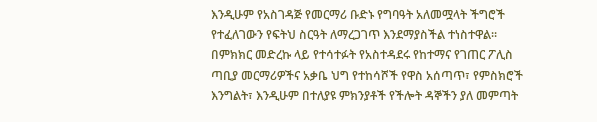እንዲሁም የአስገዳጅ የመርማሪ ቡድኑ የግባዓት አለመሟላት ችግሮች የተፈለገውን የፍትህ ስርዓት ለማረጋገጥ እንደማያስችል ተነስተዋል፡፡
በምክክር መድረኩ ላይ የተሳተፉት የአስተዳደሩ የከተማና የገጠር ፖሊስ ጣቢያ መርማሪዎችና አቃቤ ህግ የተከሳሾች የዋስ አሰጣጥ፣ የምስክሮች እንግልት፣ እንዲሁም በተለያዩ ምክንያቶች የችሎት ዳኞችን ያለ መምጣት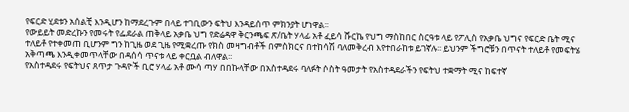የፍርድ ሂደቱን አሰልቺ እንዲሆን ከማደረጉም በላይ ተገቢውን ፍትህ እንዳይሰጥ ምክንያት ሆነዋል፡፡
የውይይት መድረኩን የመሩት የፌደራል ጠቅላይ አቃቤ ህግ የድሬዳዋ ቅርንጫፍ ጽ/ቤት ሃላፊ አቶ ፈይሳ ሹርኬ የህግ ማስከበር ስርዓቱ ላይ የፖሊስ የአቃቤ ህግና የፍርድ ቤት ሚና ተለይቶ የተቀመጠ ቢሆንም ግን ከጊዜ ወደ ጊዜ የሚቋረጡ የክስ መዛግብቶች በምስክርና በተከሳሽ ባለመቅረብ እየተበራከቱ ይገኛሉ፡፡ ይህንም ችግሮቹን በጥናት ተለይቶ የመፍትሄ አቅጣጫ እንዲቀመጥላቸው በዳሰሳ ጥናቱ ላይ ቀርቧል ብለዋል፡፡
የአስተዳደሩ የፍትህና ጸጥታ ጉዳዮች ቢሮ ሃላፊ አቶ ሙሳ ጣሃ በበኩላቸው በአስተዳደሩ ባለፉት ሶስት ዓመታት የአስተዳደራችን የፍትህ ተቋማት ሚና ከፍተኛ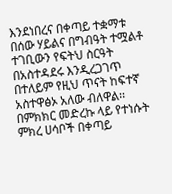እንደነበረና በቀጣይ ተቋማቱ በሰው ሃይልና በግብዓት ተሟልቶ ተገቢውን የፍትህ ስርዓት በአስተዳደሩ እንዲረጋገጥ በተለይም የዚህ ጥናት ከፍተኛ አስተዋፅኦ አለው ብለዋል፡፡
በምክክር መድረኩ ላይ የተነሱት ምክረ ሀሳቦች በቀጣይ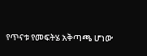የጥናቱ የመፍትሄ አቅጣጫ ሆነው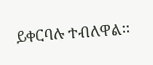ይቀርባሉ ተብለዋል፡፡